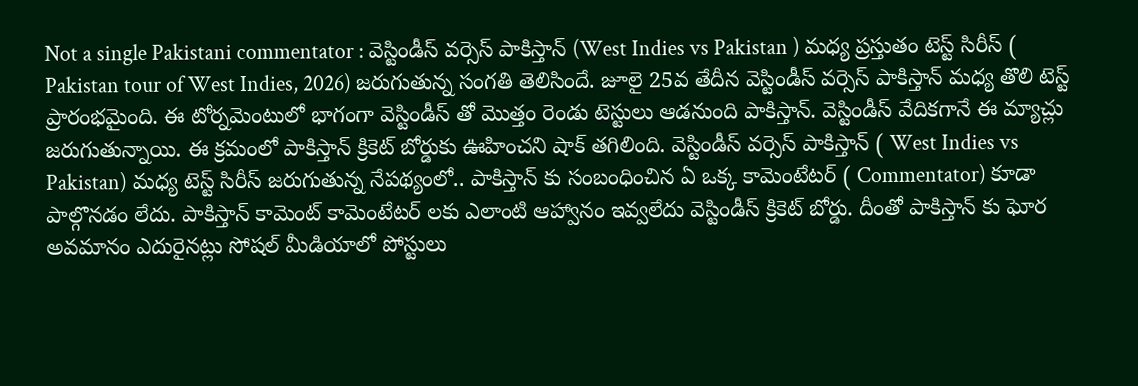Not a single Pakistani commentator : వెస్టిండీస్ వర్సెస్ పాకిస్తాన్ (West Indies vs Pakistan ) మధ్య ప్రస్తుతం టెస్ట్ సిరీస్ ( Pakistan tour of West Indies, 2026) జరుగుతున్న సంగతి తెలిసిందే. జూలై 25వ తేదీన వెస్టిండీస్ వర్సెస్ పాకిస్తాన్ మధ్య తొలి టెస్ట్ ప్రారంభమైంది. ఈ టోర్నమెంటులో భాగంగా వెస్టిండీస్ తో మొత్తం రెండు టెస్టులు ఆడనుంది పాకిస్తాన్. వెస్టిండీస్ వేదికగానే ఈ మ్యాచ్లు జరుగుతున్నాయి. ఈ క్రమంలో పాకిస్తాన్ క్రికెట్ బోర్డుకు ఊహించని షాక్ తగిలింది. వెస్టిండీస్ వర్సెస్ పాకిస్తాన్ ( West Indies vs Pakistan) మధ్య టెస్ట్ సిరీస్ జరుగుతున్న నేపథ్యంలో.. పాకిస్తాన్ కు సంబంధించిన ఏ ఒక్క కామెంటేటర్ ( Commentator) కూడా పాల్గొనడం లేదు. పాకిస్తాన్ కామెంట్ కామెంటేటర్ లకు ఎలాంటి ఆహ్వానం ఇవ్వలేదు వెస్టిండీస్ క్రికెట్ బోర్డు. దీంతో పాకిస్తాన్ కు ఘోర అవమానం ఎదురైనట్లు సోషల్ మీడియాలో పోస్టులు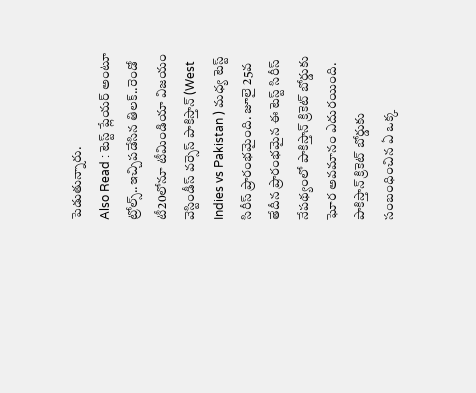పెడుతున్నారు.
Also Read : టెస్ట్ ప్లేయర్ అంటూ ట్రోల్స్..ఇచ్చిపడేసిన తిలక్..రెండో టీ20లోనూ టీమిండియా విజయం
వెస్టిండీస్ వర్సెస్ పాకిస్తాన్ (West Indies vs Pakistan ) మధ్య టెస్ట్ సిరీస్ ప్రారంభమైంది. జూలై 25వ తేదీన ప్రారంభమైన ఈ టెస్ట్ సిరీస్ నేపథ్యంలో పాకిస్తాన్ క్రికెట్ బోర్డుకు ఘోర అవమానం ఎదురయింది. పాకిస్తాన్ క్రికెట్ బోర్డుకు సంబంధించిన ఏ ఒక్క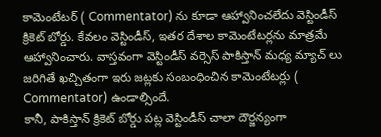కామెంటేటర్ ( Commentator) ను కూడా ఆహ్వానించలేదు వెస్టిండీస్ క్రికెట్ బోర్డు. కేవలం వెస్టిండీస్, ఇతర దేశాల కామెంటేటర్లను మాత్రమే ఆహ్వానించారు. వాస్తవంగా వెస్టిండీస్ వర్సెస్ పాకిస్తాన్ మధ్య మ్యాచ్ లు జరిగితే ఖచ్చితంగా ఇరు జట్లకు సంబంధించిన కామెంటేటర్లు ( Commentator) ఉండాల్సిందే.
కానీ, పాకిస్తాన్ క్రికెట్ బోర్డు పట్ల వెస్టిండీస్ చాలా దౌర్జన్యంగా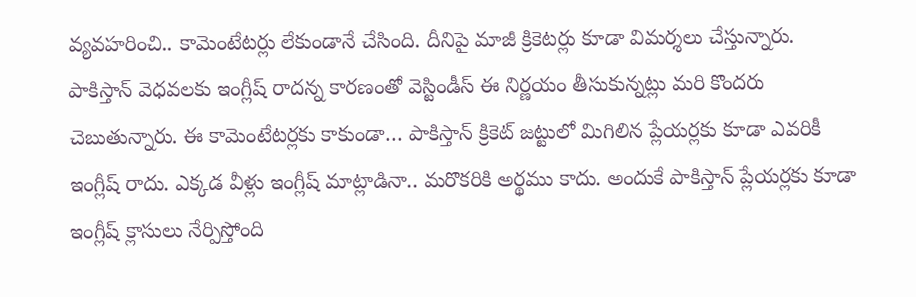వ్యవహరించి.. కామెంటేటర్లు లేకుండానే చేసింది. దీనిపై మాజీ క్రికెటర్లు కూడా విమర్శలు చేస్తున్నారు. పాకిస్తాన్ వెధవలకు ఇంగ్లీష్ రాదన్న కారణంతో వెస్టిండీస్ ఈ నిర్ణయం తీసుకున్నట్లు మరి కొందరు చెబుతున్నారు. ఈ కామెంటేటర్లకు కాకుండా… పాకిస్తాన్ క్రికెట్ జట్టులో మిగిలిన ప్లేయర్లకు కూడా ఎవరికీ ఇంగ్లీష్ రాదు. ఎక్కడ వీళ్లు ఇంగ్లీష్ మాట్లాడినా.. మరొకరికి అర్థము కాదు. అందుకే పాకిస్తాన్ ప్లేయర్లకు కూడా ఇంగ్లీష్ క్లాసులు నేర్పిస్తోంది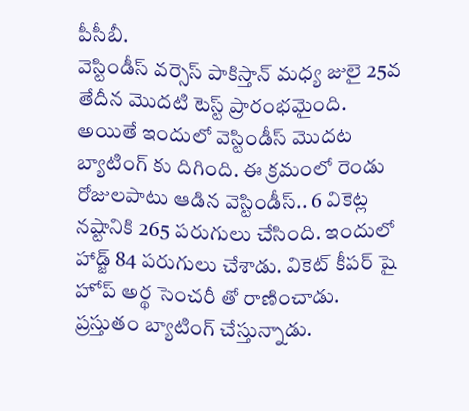పీసీబీ.
వెస్టిండీస్ వర్సెస్ పాకిస్తాన్ మధ్య జులై 25వ తేదీన మొదటి టెస్ట్ ప్రారంభమైంది. అయితే ఇందులో వెస్టిండీస్ మొదట బ్యాటింగ్ కు దిగింది. ఈ క్రమంలో రెండు రోజులపాటు ఆడిన వెస్టిండీస్.. 6 వికెట్ల నష్టానికి 265 పరుగులు చేసింది. ఇందులో హాడ్జ్ 84 పరుగులు చేశాడు. వికెట్ కీపర్ షై హోప్ అర్థ సెంచరీ తో రాణించాడు. ప్రస్తుతం బ్యాటింగ్ చేస్తున్నాడు.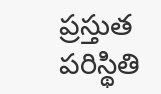ప్రస్తుత పరిస్థితి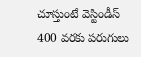చూస్తుంటే వెస్టిండీస్ 400 వరకు పరుగులు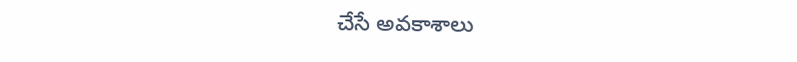చేసే అవకాశాలు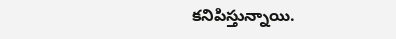కనిపిస్తున్నాయి.